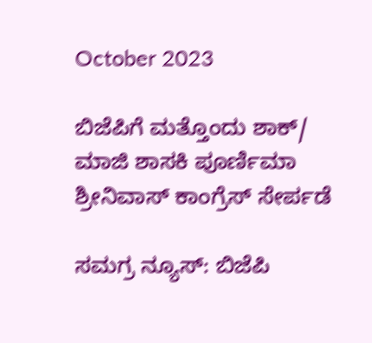October 2023

ಬಿಜೆಪಿಗೆ ಮತ್ತೊಂದು ಶಾಕ್/ ಮಾಜಿ ಶಾಸಕಿ ಪೂರ್ಣಿಮಾ ಶ್ರೀನಿವಾಸ್ ಕಾಂಗ್ರೆಸ್ ಸೇರ್ಪಡೆ

ಸಮಗ್ರ ನ್ಯೂಸ್: ಬಿಜೆಪಿ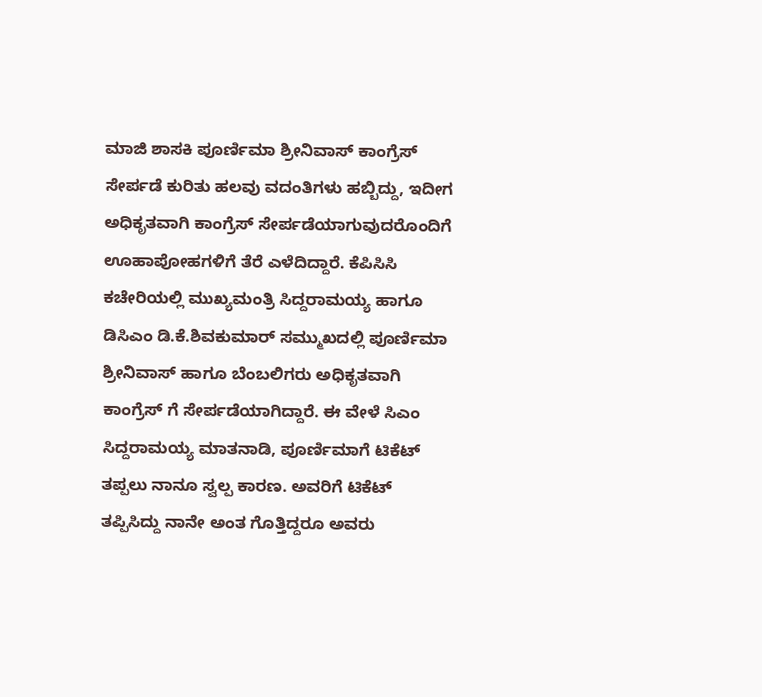ಮಾಜಿ ಶಾಸಕಿ ಪೂರ್ಣಿಮಾ ಶ್ರೀನಿವಾಸ್ ಕಾಂಗ್ರೆಸ್ ಸೇರ್ಪಡೆ ಕುರಿತು ಹಲವು ವದಂತಿಗಳು ಹಬ್ಬಿದ್ದು, ಇದೀಗ ಅಧಿಕೃತವಾಗಿ ಕಾಂಗ್ರೆಸ್ ಸೇರ್ಪಡೆಯಾಗುವುದರೊಂದಿಗೆ ಊಹಾಪೋಹಗಳಿಗೆ ತೆರೆ ಎಳೆದಿದ್ದಾರೆ. ಕೆಪಿಸಿಸಿ ಕಚೇರಿಯಲ್ಲಿ ಮುಖ್ಯಮಂತ್ರಿ ಸಿದ್ದರಾಮಯ್ಯ ಹಾಗೂ ಡಿಸಿಎಂ ಡಿ.ಕೆ.ಶಿವಕುಮಾರ್ ಸಮ್ಮುಖದಲ್ಲಿ ಪೂರ್ಣಿಮಾ ಶ್ರೀನಿವಾಸ್ ಹಾಗೂ ಬೆಂಬಲಿಗರು ಅಧಿಕೃತವಾಗಿ ಕಾಂಗ್ರೆಸ್ ಗೆ ಸೇರ್ಪಡೆಯಾಗಿದ್ದಾರೆ. ಈ ವೇಳೆ ಸಿಎಂ ಸಿದ್ದರಾಮಯ್ಯ ಮಾತನಾಡಿ, ಪೂರ್ಣಿಮಾಗೆ ಟಿಕೆಟ್ ತಪ್ಪಲು ನಾನೂ ಸ್ವಲ್ಪ ಕಾರಣ. ಅವರಿಗೆ ಟಿಕೆಟ್ ತಪ್ಪಿಸಿದ್ದು ನಾನೇ ಅಂತ ಗೊತ್ತಿದ್ದರೂ ಅವರು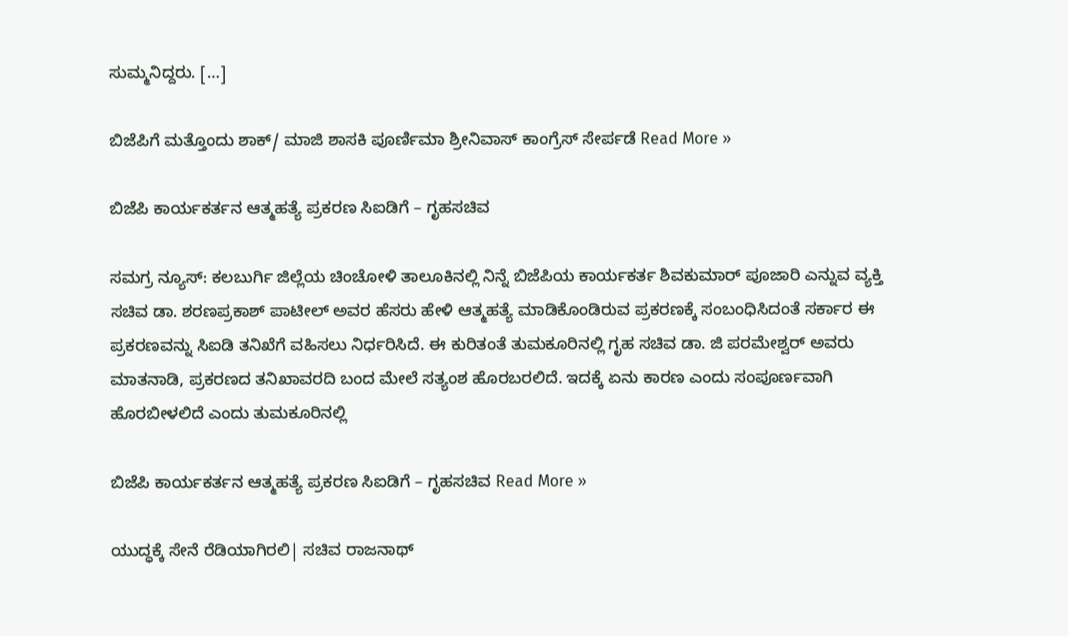ಸುಮ್ಮನಿದ್ದರು. […]

ಬಿಜೆಪಿಗೆ ಮತ್ತೊಂದು ಶಾಕ್/ ಮಾಜಿ ಶಾಸಕಿ ಪೂರ್ಣಿಮಾ ಶ್ರೀನಿವಾಸ್ ಕಾಂಗ್ರೆಸ್ ಸೇರ್ಪಡೆ Read More »

ಬಿಜೆಪಿ ಕಾರ್ಯಕರ್ತನ ಆತ್ಮಹತ್ಯೆ ‌ಪ್ರಕರಣ ಸಿಐಡಿಗೆ – ಗೃಹಸಚಿವ

ಸಮಗ್ರ ನ್ಯೂಸ್: ಕಲಬುರ್ಗಿ ಜಿಲ್ಲೆಯ ಚಿಂಚೋಳಿ ತಾಲೂಕಿನಲ್ಲಿ ನಿನ್ನೆ ಬಿಜೆಪಿಯ ಕಾರ್ಯಕರ್ತ ಶಿವಕುಮಾರ್ ಪೂಜಾರಿ ಎನ್ನುವ ವ್ಯಕ್ತಿ ಸಚಿವ ಡಾ. ಶರಣಪ್ರಕಾಶ್ ಪಾಟೀಲ್ ಅವರ ಹೆಸರು ಹೇಳಿ ಆತ್ಮಹತ್ಯೆ ಮಾಡಿಕೊಂಡಿರುವ ಪ್ರಕರಣಕ್ಕೆ ಸಂಬಂಧಿಸಿದಂತೆ ಸರ್ಕಾರ ಈ ಪ್ರಕರಣವನ್ನು ಸಿಐಡಿ ತನಿಖೆಗೆ ವಹಿಸಲು ನಿರ್ಧರಿಸಿದೆ. ಈ ಕುರಿತಂತೆ ತುಮಕೂರಿನಲ್ಲಿ ಗೃಹ ಸಚಿವ ಡಾ. ಜಿ ಪರಮೇಶ್ವರ್ ಅವರು ಮಾತನಾಡಿ, ಪ್ರಕರಣದ ತನಿಖಾವರದಿ ಬಂದ ಮೇಲೆ ಸತ್ಯಂಶ ಹೊರಬರಲಿದೆ. ಇದಕ್ಕೆ ಏನು ಕಾರಣ ಎಂದು ಸಂಪೂರ್ಣವಾಗಿ ಹೊರಬೀಳಲಿದೆ ಎಂದು ತುಮಕೂರಿನಲ್ಲಿ

ಬಿಜೆಪಿ ಕಾರ್ಯಕರ್ತನ ಆತ್ಮಹತ್ಯೆ ‌ಪ್ರಕರಣ ಸಿಐಡಿಗೆ – ಗೃಹಸಚಿವ Read More »

ಯುದ್ಧಕ್ಕೆ ಸೇನೆ ರೆಡಿಯಾಗಿರಲಿ| ಸಚಿವ ರಾಜನಾಥ್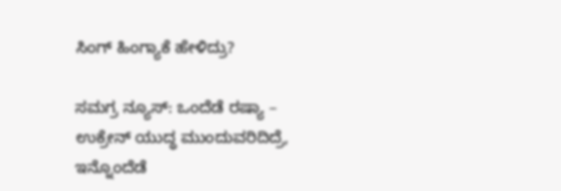ಸಿಂಗ್ ಹಿಂಗ್ಯಾಕೆ ಹೇಳಿದ್ರು?

ಸಮಗ್ರ ನ್ಯೂಸ್: ಒಂದೆಡೆ ರಷ್ಯಾ – ಉಕ್ರೇನ್‌ ಯುದ್ಧ ಮುಂದುವರಿದಿದ್ರೆ, ಇನ್ನೊಂದೆಡೆ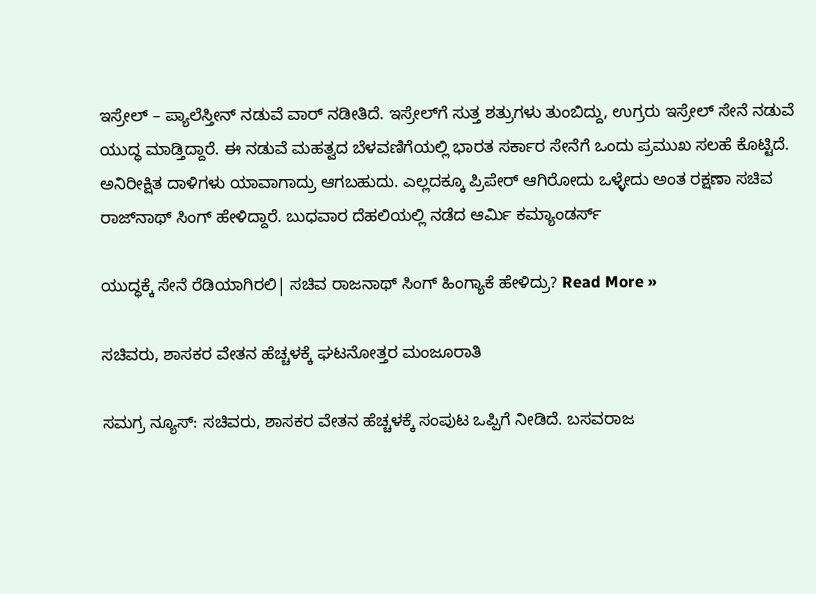ಇಸ್ರೇಲ್ – ಪ್ಯಾಲೆಸ್ತೀನ್‌ ನಡುವೆ ವಾರ್ ನಡೀತಿದೆ. ಇಸ್ರೇಲ್‌ಗೆ ಸುತ್ತ ಶತ್ರುಗಳು ತುಂಬಿದ್ದು, ಉಗ್ರರು ಇಸ್ರೇಲ್‌ ಸೇನೆ ನಡುವೆ ಯುದ್ಧ ಮಾಡ್ತಿದ್ದಾರೆ. ಈ ನಡುವೆ ಮಹತ್ವದ ಬೆಳವಣಿಗೆಯಲ್ಲಿ ಭಾರತ ಸರ್ಕಾರ ಸೇನೆಗೆ ಒಂದು ಪ್ರಮುಖ ಸಲಹೆ ಕೊಟ್ಟಿದೆ. ಅನಿರೀಕ್ಷಿತ ದಾಳಿಗಳು ಯಾವಾಗಾದ್ರು ಆಗಬಹುದು. ಎಲ್ಲದಕ್ಕೂ ಪ್ರಿಪೇರ್‌ ಆಗಿರೋದು ಒಳ್ಳೇದು ಅಂತ ರಕ್ಷಣಾ ಸಚಿವ ರಾಜ್‌ನಾಥ್‌ ಸಿಂಗ್‌ ಹೇಳಿದ್ದಾರೆ. ಬುಧವಾರ ದೆಹಲಿಯಲ್ಲಿ ನಡೆದ ಆರ್ಮಿ ಕಮ್ಯಾಂಡರ್ಸ್‌

ಯುದ್ಧಕ್ಕೆ ಸೇನೆ ರೆಡಿಯಾಗಿರಲಿ| ಸಚಿವ ರಾಜನಾಥ್ ಸಿಂಗ್ ಹಿಂಗ್ಯಾಕೆ ಹೇಳಿದ್ರು? Read More »

ಸಚಿವರು, ಶಾಸಕರ ವೇತನ ಹೆಚ್ಚಳಕ್ಕೆ ಘಟನೋತ್ತರ ಮಂಜೂರಾತಿ

ಸಮಗ್ರ ನ್ಯೂಸ್: ಸಚಿವರು, ಶಾಸಕರ ವೇತನ ಹೆಚ್ಚಳಕ್ಕೆ ಸಂಪುಟ ಒಪ್ಪಿಗೆ ನೀಡಿದೆ. ಬಸವರಾಜ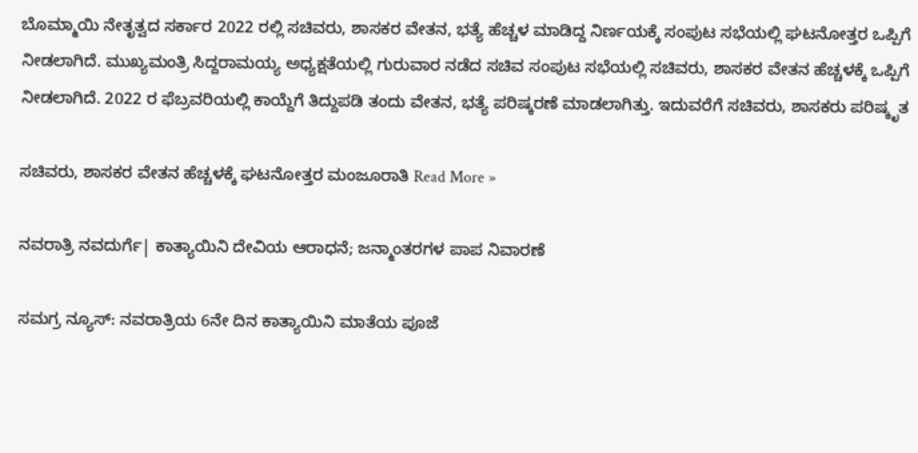ಬೊಮ್ಮಾಯಿ ನೇತೃತ್ವದ ಸರ್ಕಾರ 2022 ರಲ್ಲಿ ಸಚಿವರು, ಶಾಸಕರ ವೇತನ, ಭತ್ಯೆ ಹೆಚ್ಚಳ ಮಾಡಿದ್ದ ನಿರ್ಣಯಕ್ಕೆ ಸಂಪುಟ ಸಭೆಯಲ್ಲಿ ಘಟನೋತ್ತರ ಒಪ್ಪಿಗೆ ನೀಡಲಾಗಿದೆ. ಮುಖ್ಯಮಂತ್ರಿ ಸಿದ್ದರಾಮಯ್ಯ ಅಧ್ಯಕ್ಷತೆಯಲ್ಲಿ ಗುರುವಾರ ನಡೆದ ಸಚಿವ ಸಂಪುಟ ಸಭೆಯಲ್ಲಿ ಸಚಿವರು, ಶಾಸಕರ ವೇತನ ಹೆಚ್ಚಳಕ್ಕೆ ಒಪ್ಪಿಗೆ ನೀಡಲಾಗಿದೆ. 2022 ರ ಫೆಬ್ರವರಿಯಲ್ಲಿ ಕಾಯ್ದೆಗೆ ತಿದ್ದುಪಡಿ ತಂದು ವೇತನ, ಭತ್ಯೆ ಪರಿಷ್ಕರಣೆ ಮಾಡಲಾಗಿತ್ತು. ಇದುವರೆಗೆ ಸಚಿವರು, ಶಾಸಕರು ಪರಿಷ್ಕೃತ

ಸಚಿವರು, ಶಾಸಕರ ವೇತನ ಹೆಚ್ಚಳಕ್ಕೆ ಘಟನೋತ್ತರ ಮಂಜೂರಾತಿ Read More »

ನವರಾತ್ರಿ ನವದುರ್ಗೆ| ಕಾತ್ಯಾಯಿನಿ ದೇವಿಯ ಆರಾಧನೆ; ಜನ್ಮಾಂತರಗಳ ಪಾಪ ನಿವಾರಣೆ

ಸಮಗ್ರ ನ್ಯೂಸ್: ನವರಾತ್ರಿಯ 6ನೇ ದಿನ ಕಾತ್ಯಾಯಿನಿ ಮಾತೆಯ ಪೂಜೆ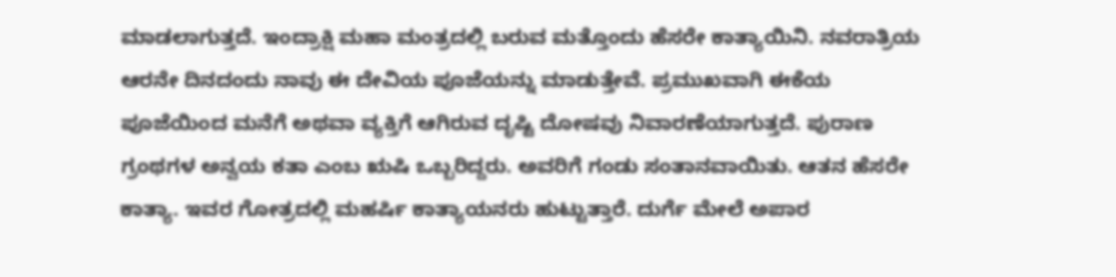ಮಾಡಲಾಗುತ್ತದೆ. ಇಂದ್ರಾಕ್ಷಿ ಮಹಾ ಮಂತ್ರದಲ್ಲಿ ಬರುವ ಮತ್ತೊಂದು ಹೆಸರೇ ಕಾತ್ಯಾಯಿನಿ. ನವರಾತ್ರಿಯ ಆರನೇ ದಿನದಂದು ನಾವು ಈ ದೇವಿಯ ಪೂಜೆಯನ್ನು ಮಾಡುತ್ತೇವೆ. ಪ್ರಮುಖವಾಗಿ ಈಕೆಯ ಪೂಜೆಯಿಂದ ಮನೆಗೆ ಅಥವಾ ವ್ಯಕ್ತಿಗೆ ಆಗಿರುವ ದೃಷ್ಟಿ ದೋಷವು ನಿವಾರಣೆಯಾಗುತ್ತದೆ. ಪುರಾಣ ಗ್ರಂಥಗಳ ಅನ್ವಯ ಕತಾ ಎಂಬ ಋಷಿ ಒಬ್ಬರಿದ್ದರು. ಅವರಿಗೆ ಗಂಡು ಸಂತಾನವಾಯಿತು. ಆತನ ಹೆಸರೇ ಕಾತ್ಯಾ. ಇವರ ಗೋತ್ರದಲ್ಲಿ ಮಹರ್ಷಿ ಕಾತ್ಯಾಯನರು ಹುಟ್ಟುತ್ತಾರೆ. ದುರ್ಗೆ ಮೇಲೆ ಅಪಾರ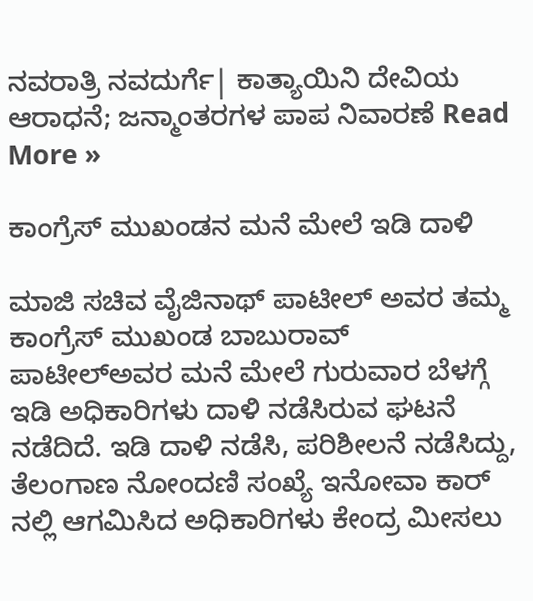ನವರಾತ್ರಿ ನವದುರ್ಗೆ| ಕಾತ್ಯಾಯಿನಿ ದೇವಿಯ ಆರಾಧನೆ; ಜನ್ಮಾಂತರಗಳ ಪಾಪ ನಿವಾರಣೆ Read More »

ಕಾಂಗ್ರೆಸ್ ಮುಖಂಡನ ಮನೆ ಮೇಲೆ ಇಡಿ ದಾಳಿ

ಮಾಜಿ ಸಚಿವ ವೈಜಿನಾಥ್ ಪಾಟೀಲ್ ಅವರ ತಮ್ಮ ಕಾಂಗ್ರೆಸ್ ಮುಖಂಡ ಬಾಬುರಾವ್ ಪಾಟೀಲ್ಅವರ ಮನೆ ಮೇಲೆ ಗುರುವಾರ ಬೆಳಗ್ಗೆ ಇಡಿ ಅಧಿಕಾರಿಗಳು ದಾಳಿ ನಡೆಸಿರುವ ಘಟನೆ ನಡೆದಿದೆ. ಇಡಿ ದಾಳಿ ನಡೆಸಿ, ಪರಿಶೀಲನೆ ನಡೆಸಿದ್ದು, ತೆಲಂಗಾಣ ನೋಂದಣಿ ಸಂಖ್ಯೆ ಇನೋವಾ ಕಾರ್ ನಲ್ಲಿ ಆಗಮಿಸಿದ ಅಧಿಕಾರಿಗಳು ಕೇಂದ್ರ ಮೀಸಲು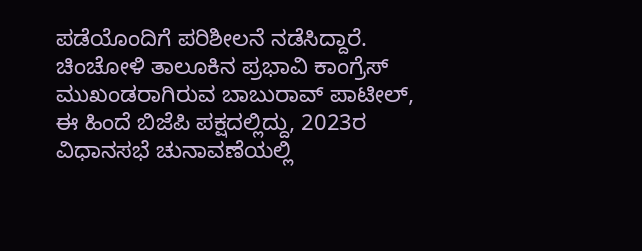ಪಡೆಯೊಂದಿಗೆ ಪರಿಶೀಲನೆ ನಡೆಸಿದ್ದಾರೆ. ಚಿಂಚೋಳಿ ತಾಲೂಕಿನ ಪ್ರಭಾವಿ ಕಾಂಗ್ರೆಸ್ ಮುಖಂಡರಾಗಿರುವ ಬಾಬುರಾವ್ ಪಾಟೀಲ್, ಈ ಹಿಂದೆ ಬಿಜೆಪಿ ಪಕ್ಷದಲ್ಲಿದ್ದು, 2023ರ ವಿಧಾನಸಭೆ ಚುನಾವಣೆಯಲ್ಲಿ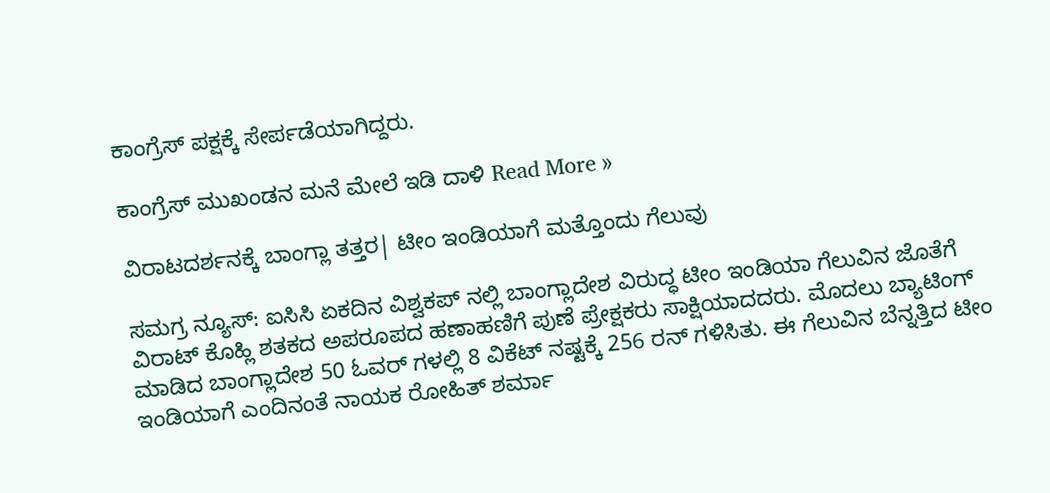ಕಾಂಗ್ರೆಸ್ ಪಕ್ಷಕ್ಕೆ ಸೇರ್ಪಡೆಯಾಗಿದ್ದರು.

ಕಾಂಗ್ರೆಸ್ ಮುಖಂಡನ ಮನೆ ಮೇಲೆ ಇಡಿ ದಾಳಿ Read More »

ವಿರಾಟದರ್ಶನಕ್ಕೆ ಬಾಂಗ್ಲಾ ತತ್ತರ| ಟೀಂ ಇಂಡಿಯಾಗೆ ಮತ್ತೊಂದು ಗೆಲುವು

ಸಮಗ್ರ ನ್ಯೂಸ್: ಐಸಿಸಿ ಏಕದಿನ ವಿಶ್ವಕಪ್ ನಲ್ಲಿ ಬಾಂಗ್ಲಾದೇಶ ವಿರುದ್ಧ ಟೀಂ ಇಂಡಿಯಾ ಗೆಲುವಿನ ಜೊತೆಗೆ ವಿರಾಟ್ ಕೊಹ್ಲಿ ಶತಕದ ಅಪರೂಪದ ಹಣಾಹಣಿಗೆ ಪುಣೆ ಪ್ರೇಕ್ಷಕರು ಸಾಕ್ಷಿಯಾದದರು. ಮೊದಲು ಬ್ಯಾಟಿಂಗ್ ಮಾಡಿದ ಬಾಂಗ್ಲಾದೇಶ 50 ಓವರ್ ಗಳಲ್ಲಿ 8 ವಿಕೆಟ್ ನಷ್ಟಕ್ಕೆ 256 ರನ್ ಗಳಿಸಿತು. ಈ ಗೆಲುವಿನ ಬೆನ್ನತ್ತಿದ ಟೀಂ ಇಂಡಿಯಾಗೆ ಎಂದಿನಂತೆ ನಾಯಕ ರೋಹಿತ್ ಶರ್ಮಾ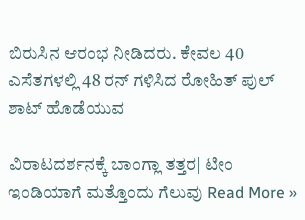ಬಿರುಸಿನ ಆರಂಭ ನೀಡಿದರು. ಕೇವಲ 40 ಎಸೆತಗಳಲ್ಲಿ 48 ರನ್ ಗಳಿಸಿದ ರೋಹಿತ್ ಪುಲ್ ಶಾಟ್ ಹೊಡೆಯುವ

ವಿರಾಟದರ್ಶನಕ್ಕೆ ಬಾಂಗ್ಲಾ ತತ್ತರ| ಟೀಂ ಇಂಡಿಯಾಗೆ ಮತ್ತೊಂದು ಗೆಲುವು Read More »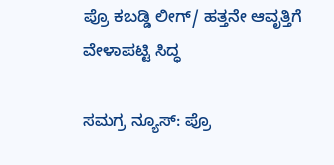ಪ್ರೊ ಕಬಡ್ಡಿ ಲೀಗ್/ ಹತ್ತನೇ ಆವೃತ್ತಿಗೆ ವೇಳಾಪಟ್ಟಿ ಸಿದ್ಧ

ಸಮಗ್ರ ನ್ಯೂಸ್: ಪ್ರೊ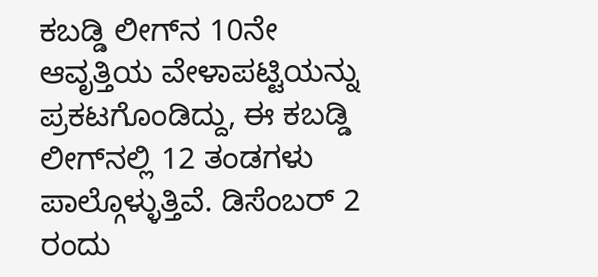ಕಬಡ್ಡಿ ಲೀಗ್‌ನ 10ನೇ ಆವೃತ್ತಿಯ ವೇಳಾಪಟ್ಟಿಯನ್ನು ಪ್ರಕಟಗೊಂಡಿದ್ದು, ಈ ಕಬಡ್ಡಿ ಲೀಗ್‌ನಲ್ಲಿ 12 ತಂಡಗಳು ಪಾಲ್ಗೊಳ್ಳುತ್ತಿವೆ. ಡಿಸೆಂಬರ್ 2 ರಂದು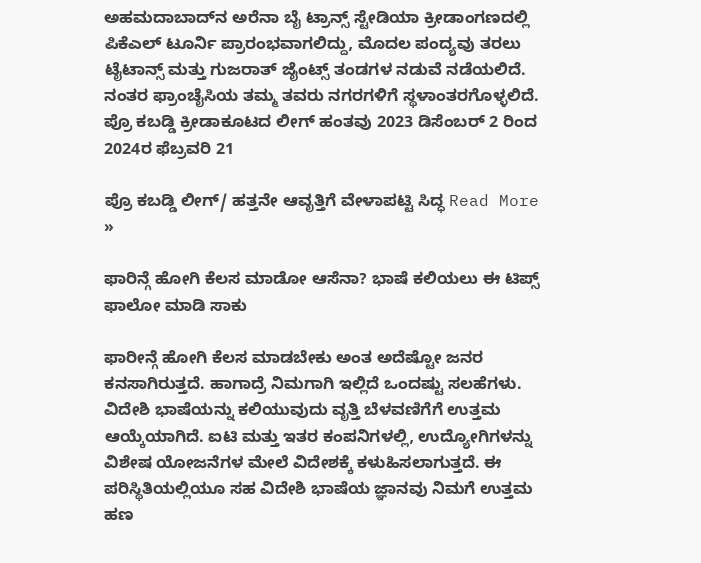ಅಹಮದಾಬಾದ್‌ನ ಅರೆನಾ ಬೈ ಟ್ರಾನ್ಸ್ ಸ್ಟೇಡಿಯಾ ಕ್ರೀಡಾಂಗಣದಲ್ಲಿ ಪಿಕೆಎಲ್ ಟೂರ್ನಿ ಪ್ರಾರಂಭವಾಗಲಿದ್ದು, ಮೊದಲ ಪಂದ್ಯವು ತರಲು ಟೈಟಾನ್ಸ್ ಮತ್ತು ಗುಜರಾತ್ ಜೈಂಟ್ಸ್ ತಂಡಗಳ ನಡುವೆ ನಡೆಯಲಿದೆ. ನಂತರ ಫ್ರಾಂಚೈಸಿಯ ತಮ್ಮ ತವರು ನಗರಗಳಿಗೆ ಸ್ಥಳಾಂತರಗೊಳ್ಳಲಿದೆ. ಪ್ರೊ ಕಬಡ್ಡಿ ಕ್ರೀಡಾಕೂಟದ ಲೀಗ್ ಹಂತವು 2023 ಡಿಸೆಂಬರ್ 2 ರಿಂದ 2024ರ ಫೆಬ್ರವರಿ 21

ಪ್ರೊ ಕಬಡ್ಡಿ ಲೀಗ್/ ಹತ್ತನೇ ಆವೃತ್ತಿಗೆ ವೇಳಾಪಟ್ಟಿ ಸಿದ್ಧ Read More »

ಫಾರಿನ್ಗೆ ಹೋಗಿ ಕೆಲಸ ಮಾಡೋ ಆಸೆನಾ? ಭಾಷೆ ಕಲಿಯಲು ಈ ಟಿಪ್ಸ್ ಫಾಲೋ ಮಾಡಿ ಸಾಕು

ಫಾರೀನ್ಗೆ ಹೋಗಿ ಕೆಲಸ ಮಾಡಬೇಕು ಅಂತ ಅದೆಷ್ಟೋ ಜನರ ಕನಸಾಗಿರುತ್ತದೆ. ಹಾಗಾದ್ರೆ ನಿಮಗಾಗಿ ಇಲ್ಲಿದೆ ಒಂದಷ್ಟು ಸಲಹೆಗಳು. ವಿದೇಶಿ ಭಾಷೆಯನ್ನು ಕಲಿಯುವುದು ವೃತ್ತಿ ಬೆಳವಣಿಗೆಗೆ ಉತ್ತಮ ಆಯ್ಕೆಯಾಗಿದೆ. ಐಟಿ ಮತ್ತು ಇತರ ಕಂಪನಿಗಳಲ್ಲಿ, ಉದ್ಯೋಗಿಗಳನ್ನು ವಿಶೇಷ ಯೋಜನೆಗಳ ಮೇಲೆ ವಿದೇಶಕ್ಕೆ ಕಳುಹಿಸಲಾಗುತ್ತದೆ. ಈ ಪರಿಸ್ಥಿತಿಯಲ್ಲಿಯೂ ಸಹ ವಿದೇಶಿ ಭಾಷೆಯ ಜ್ಞಾನವು ನಿಮಗೆ ಉತ್ತಮ ಹಣ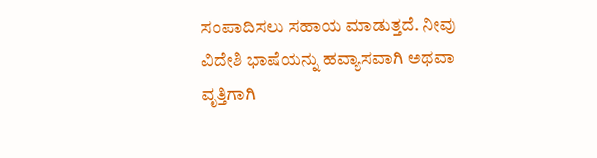ಸಂಪಾದಿಸಲು ಸಹಾಯ ಮಾಡುತ್ತದೆ. ನೀವು ವಿದೇಶಿ ಭಾಷೆಯನ್ನು ಹವ್ಯಾಸವಾಗಿ ಅಥವಾ ವೃತ್ತಿಗಾಗಿ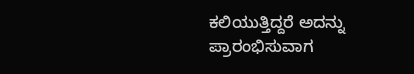ಕಲಿಯುತ್ತಿದ್ದರೆ ಅದನ್ನು ಪ್ರಾರಂಭಿಸುವಾಗ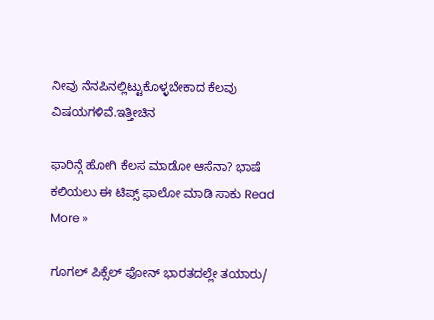ನೀವು ನೆನಪಿನಲ್ಲಿಟ್ಟುಕೊಳ್ಳಬೇಕಾದ ಕೆಲವು ವಿಷಯಗಳಿವೆ.ಇತ್ತೀಚಿನ

ಫಾರಿನ್ಗೆ ಹೋಗಿ ಕೆಲಸ ಮಾಡೋ ಆಸೆನಾ? ಭಾಷೆ ಕಲಿಯಲು ಈ ಟಿಪ್ಸ್ ಫಾಲೋ ಮಾಡಿ ಸಾಕು Read More »

ಗೂಗಲ್ ಪಿಕ್ಸೆಲ್ ಫೋನ್ ಭಾರತದಲ್ಲೇ ತಯಾರು/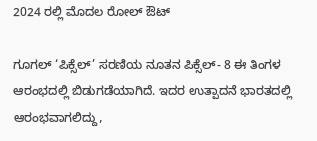2024 ರಲ್ಲಿ ಮೊದಲ ರೋಲ್ ಔಟ್

ಗೂಗಲ್ ‘ಪಿಕ್ಸೆಲ್’ ಸರಣಿಯ ನೂತನ ಪಿಕ್ಸೆಲ್‌- 8 ಈ ತಿಂಗಳ ಆರಂಭದಲ್ಲಿ ಬಿಡುಗಡೆಯಾಗಿದೆ. ಇದರ ಉತ್ಪಾದನೆ ಭಾರತದಲ್ಲಿ ಆರಂಭವಾಗಲಿದ್ದು,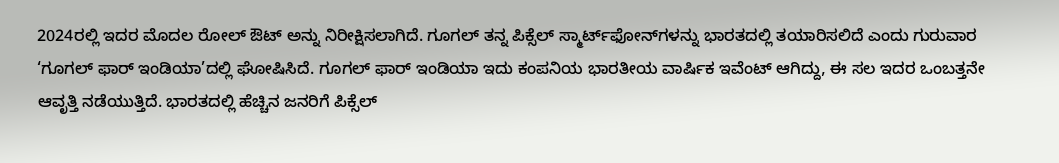2024ರಲ್ಲಿ ಇದರ ಮೊದಲ ರೋಲ್ ಔಟ್ ಅನ್ನು ನಿರೀಕ್ಷಿಸಲಾಗಿದೆ. ಗೂಗಲ್ ತನ್ನ ಪಿಕ್ಸೆಲ್ ಸ್ಮಾರ್ಟ್‌ಫೋನ್‌ಗಳನ್ನು ಭಾರತದಲ್ಲಿ ತಯಾರಿಸಲಿದೆ ಎಂದು ಗುರುವಾರ ‘ಗೂಗಲ್ ಫಾರ್ ಇಂಡಿಯಾ’ದಲ್ಲಿ ಘೋಷಿಸಿದೆ. ಗೂಗಲ್ ಫಾರ್ ಇಂಡಿಯಾ ಇದು ಕಂಪನಿಯ ಭಾರತೀಯ ವಾರ್ಷಿಕ ಇವೆಂಟ್ ಆಗಿದ್ದು, ಈ ಸಲ ಇದರ ಒಂಬತ್ತನೇ ಆವೃತ್ತಿ ನಡೆಯುತ್ತಿದೆ. ಭಾರತದಲ್ಲಿ ಹೆಚ್ಚಿನ ಜನರಿಗೆ ಪಿಕ್ಸೆಲ್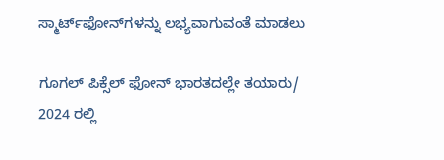ಸ್ಮಾರ್ಟ್‌ಫೋನ್‌ಗಳನ್ನು ಲಭ್ಯವಾಗುವಂತೆ ಮಾಡಲು

ಗೂಗಲ್ ಪಿಕ್ಸೆಲ್ ಫೋನ್ ಭಾರತದಲ್ಲೇ ತಯಾರು/ 2024 ರಲ್ಲಿ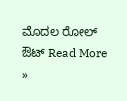ಮೊದಲ ರೋಲ್ ಔಟ್ Read More »